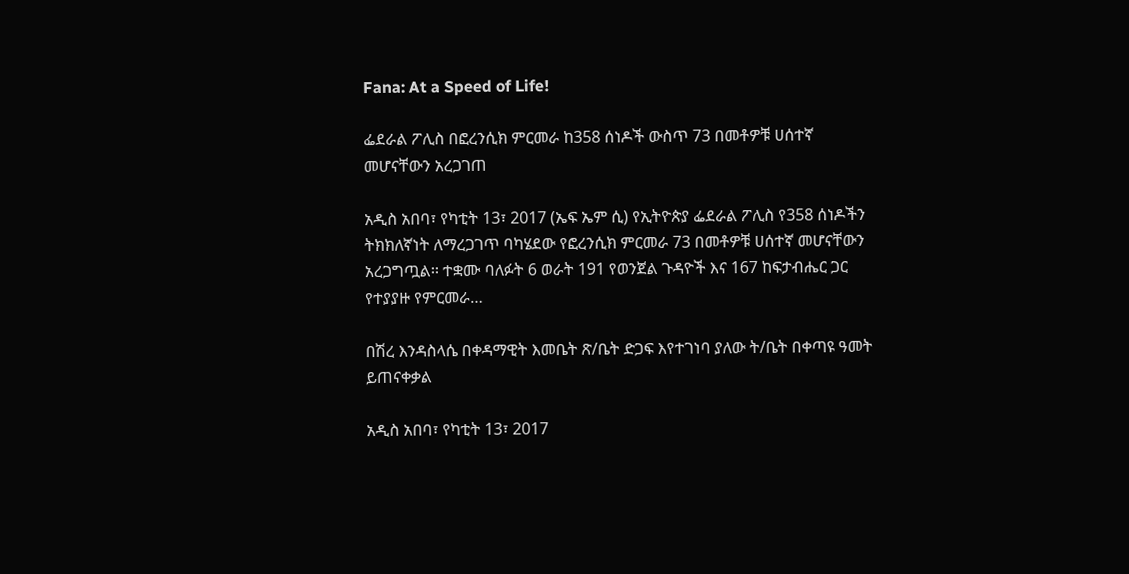Fana: At a Speed of Life!

ፌደራል ፖሊስ በፎረንሲክ ምርመራ ከ358 ሰነዶች ውስጥ 73 በመቶዎቹ ሀሰተኛ መሆናቸውን አረጋገጠ

አዲስ አበባ፣ የካቲት 13፣ 2017 (ኤፍ ኤም ሲ) የኢትዮጵያ ፌደራል ፖሊስ የ358 ሰነዶችን ትክክለኛነት ለማረጋገጥ ባካሄደው የፎረንሲክ ምርመራ 73 በመቶዎቹ ሀሰተኛ መሆናቸውን አረጋግጧል፡፡ ተቋሙ ባለፉት 6 ወራት 191 የወንጀል ጉዳዮች እና 167 ከፍታብሔር ጋር የተያያዙ የምርመራ…

በሽረ እንዳስላሴ በቀዳማዊት እመቤት ጽ/ቤት ድጋፍ እየተገነባ ያለው ት/ቤት በቀጣዩ ዓመት ይጠናቀቃል

አዲስ አበባ፣ የካቲት 13፣ 2017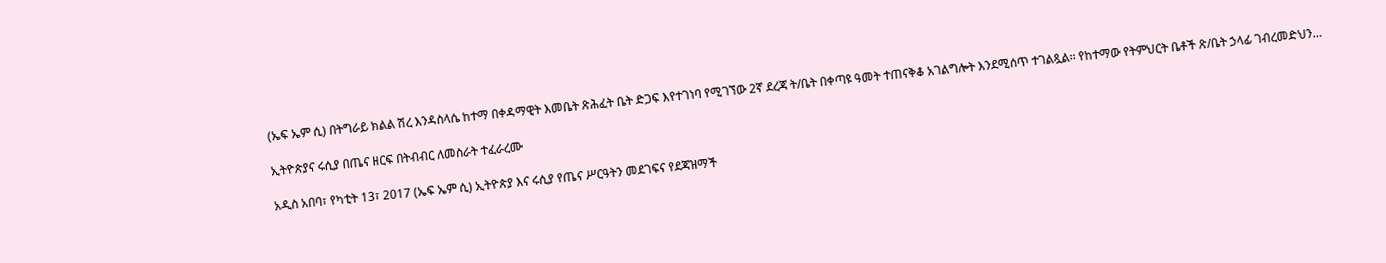(ኤፍ ኤም ሲ) በትግራይ ክልል ሽረ እንዳስላሴ ከተማ በቀዳማዊት እመቤት ጽሕፈት ቤት ድጋፍ እየተገነባ የሚገኘው 2ኛ ደረጃ ት/ቤት በቀጣዩ ዓመት ተጠናቅቆ አገልግሎት እንደሚሰጥ ተገልጿል፡፡ የከተማው የትምህርት ቤቶች ጽ/ቤት ኃላፊ ገብረመድህን…

ኢትዮጵያና ሩሲያ በጤና ዘርፍ በትብብር ለመስራት ተፈራረሙ

አዲስ አበባ፣ የካቲት 13፣ 2017 (ኤፍ ኤም ሲ) ኢትዮጵያ እና ሩሲያ የጤና ሥርዓትን መደገፍና የደጃዝማች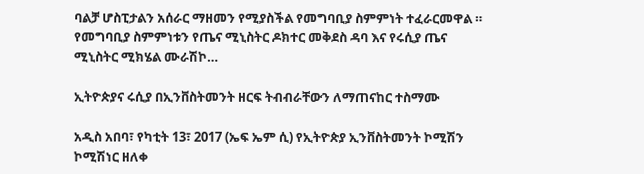ባልቻ ሆስፒታልን አሰራር ማዘመን የሚያስችል የመግባቢያ ስምምነት ተፈራርመዋል ። የመግባቢያ ስምምነቱን የጤና ሚኒስትር ዶክተር መቅደስ ዳባ እና የሩሲያ ጤና ሚኒስትር ሚክሄል ሙራሽኮ…

ኢትዮጵያና ሩሲያ በኢንቨስትመንት ዘርፍ ትብብራቸውን ለማጠናከር ተስማሙ

አዲስ አበባ፣ የካቲት 13፣ 2017 (ኤፍ ኤም ሲ) የኢትዮጵያ ኢንቨስትመንት ኮሚሽን ኮሚሽነር ዘለቀ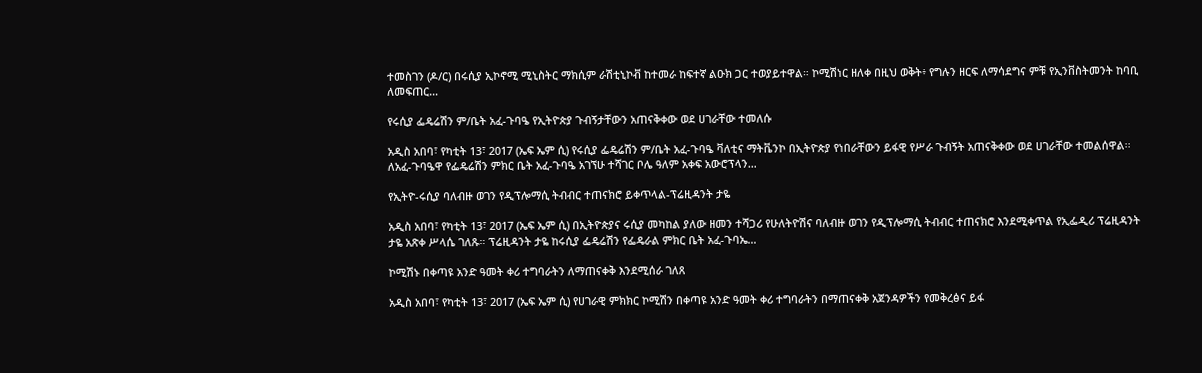ተመስገን (ዶ/ር) በሩሲያ ኢኮኖሚ ሚኒስትር ማክሲም ራሽቲኒኮቭ ከተመራ ከፍተኛ ልዑክ ጋር ተወያይተዋል። ኮሚሽነር ዘለቀ በዚህ ወቅት፥ የግሉን ዘርፍ ለማሳደግና ምቹ የኢንቨስትመንት ከባቢ ለመፍጠር…

የሩሲያ ፌዴሬሽን ም/ቤት አፈ-ጉባዔ የኢትዮጵያ ጉብኝታቸውን አጠናቅቀው ወደ ሀገራቸው ተመለሱ

አዲስ አበባ፣ የካቲት 13፣ 2017 (ኤፍ ኤም ሲ) የሩሲያ ፌዴሬሽን ም/ቤት አፈ-ጉባዔ ቫለቲና ማትቬንኮ በኢትዮጵያ የነበራቸውን ይፋዊ የሥራ ጉብኝት አጠናቅቀው ወደ ሀገራቸው ተመልሰዋል፡፡ ለአፈ-ጉባዔዋ የፌዴሬሽን ምክር ቤት አፈ-ጉባዔ አገኘሁ ተሻገር ቦሌ ዓለም አቀፍ አውሮፕላን…

የኢትዮ-ሩሲያ ባለብዙ ወገን የዲፕሎማሲ ትብብር ተጠናክሮ ይቀጥላል-ፕሬዚዳንት ታዬ

አዲስ አበባ፣ የካቲት 13፣ 2017 (ኤፍ ኤም ሲ) በኢትዮጵያና ሩሲያ መካከል ያለው ዘመን ተሻጋሪ የሁለትዮሽና ባለብዙ ወገን የዲፕሎማሲ ትብብር ተጠናክሮ እንደሚቀጥል የኢፌዲሪ ፕሬዚዳንት ታዬ አጽቀ ሥላሴ ገለጹ። ፕሬዚዳንት ታዬ ከሩሲያ ፌዴሬሽን የፌዴራል ምክር ቤት አፈ-ጉባኤ…

ኮሚሽኑ በቀጣዩ አንድ ዓመት ቀሪ ተግባራትን ለማጠናቀቅ እንደሚሰራ ገለጸ

አዲስ አበባ፣ የካቲት 13፣ 2017 (ኤፍ ኤም ሲ) የሀገራዊ ምክክር ኮሚሽን በቀጣዩ አንድ ዓመት ቀሪ ተግባራትን በማጠናቀቅ አጀንዳዎችን የመቅረፅና ይፋ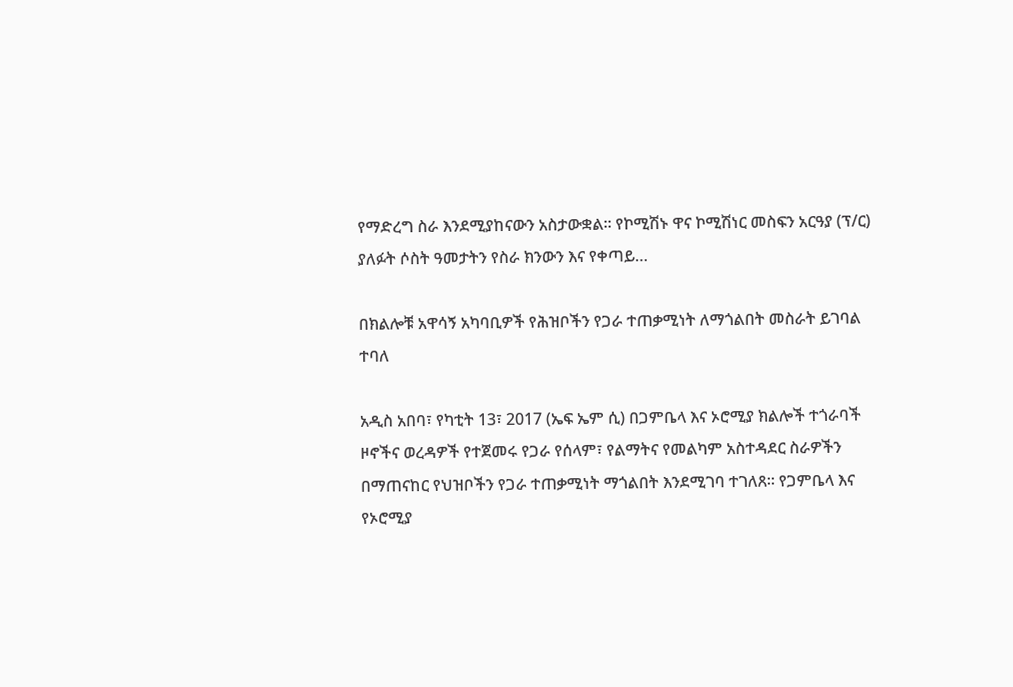የማድረግ ስራ እንደሚያከናውን አስታውቋል፡፡ የኮሚሽኑ ዋና ኮሚሽነር መስፍን አርዓያ (ፕ/ር) ያለፉት ሶስት ዓመታትን የስራ ክንውን እና የቀጣይ…

በክልሎቹ አዋሳኝ አካባቢዎች የሕዝቦችን የጋራ ተጠቃሚነት ለማጎልበት መስራት ይገባል ተባለ

አዲስ አበባ፣ የካቲት 13፣ 2017 (ኤፍ ኤም ሲ) በጋምቤላ እና ኦሮሚያ ክልሎች ተጎራባች ዞኖችና ወረዳዎች የተጀመሩ የጋራ የሰላም፣ የልማትና የመልካም አስተዳደር ስራዎችን በማጠናከር የህዝቦችን የጋራ ተጠቃሚነት ማጎልበት እንደሚገባ ተገለጸ። የጋምቤላ እና የኦሮሚያ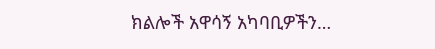ክልሎች አዋሳኝ አካባቢዎችን…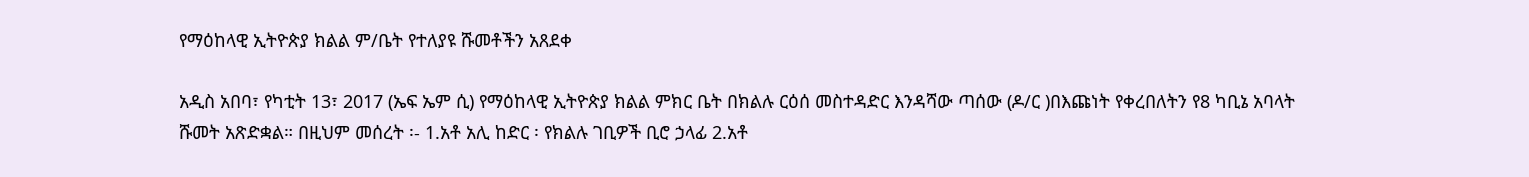የማዕከላዊ ኢትዮጵያ ክልል ም/ቤት የተለያዩ ሹመቶችን አጸደቀ

አዲስ አበባ፣ የካቲት 13፣ 2017 (ኤፍ ኤም ሲ) የማዕከላዊ ኢትዮጵያ ክልል ምክር ቤት በክልሉ ርዕሰ መስተዳድር እንዳሻው ጣሰው (ዶ/ር )በእጩነት የቀረበለትን የ8 ካቢኔ አባላት ሹመት አጽድቋል። በዚህም መሰረት ፡- 1.አቶ አሊ ከድር ፡ የክልሉ ገቢዎች ቢሮ ኃላፊ 2.አቶ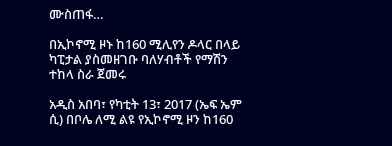ሙስጠፋ…

በኢኮኖሚ ዞኑ ከ160 ሚሊየን ዶላር በላይ ካፒታል ያስመዘገቡ ባለሃብቶች የማሽን ተከላ ስራ ጀመሩ

አዲስ አበባ፣ የካቲት 13፣ 2017 (ኤፍ ኤም ሲ) በቦሌ ለሚ ልዩ የኢኮኖሚ ዞን ከ160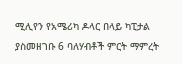ሚሊየን የአሜሪካ ዶላር በላይ ካፒታል ያስመዘገቡ 6 ባለሃብቶች ምርት ማምረት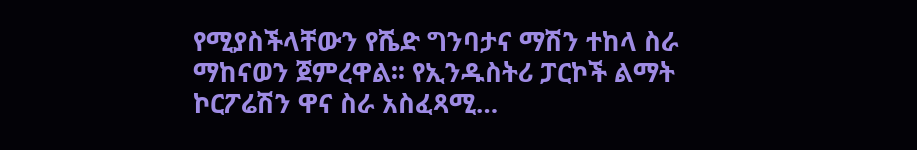የሚያስችላቸውን የሼድ ግንባታና ማሽን ተከላ ስራ ማከናወን ጀምረዋል፡፡ የኢንዱስትሪ ፓርኮች ልማት ኮርፖሬሽን ዋና ስራ አስፈጻሚ…